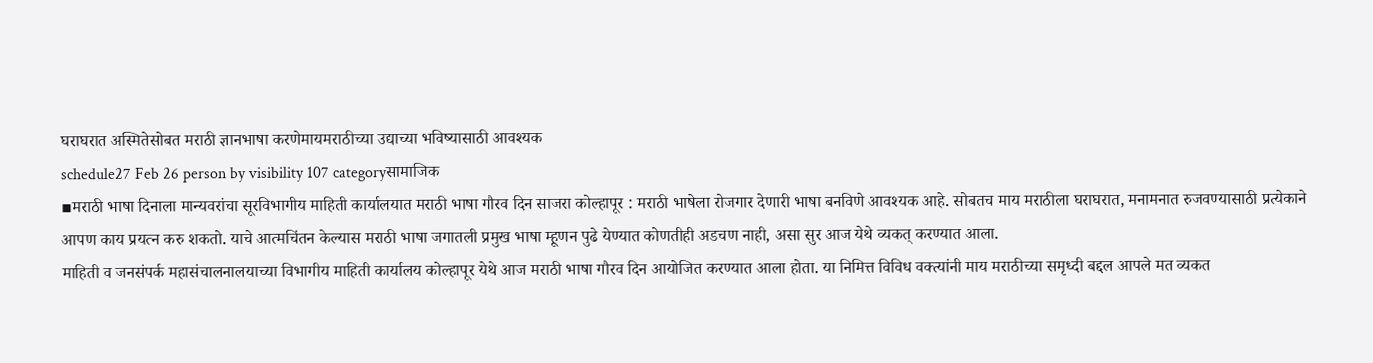घराघरात अस्मितेसोबत मराठी ज्ञानभाषा करणेमायमराठीच्या उद्याच्या भविष्यासाठी आवश्यक
schedule27 Feb 26 person by visibility 107 categoryसामाजिक
▪मराठी भाषा दिनाला मान्यवरांचा सूरविभागीय माहिती कार्यालयात मराठी भाषा गौरव दिन साजरा कोल्हापूर : मराठी भाषेला रोजगार देणारी भाषा बनविणे आवश्यक आहे. सोबतच माय मराठीला घराघरात, मनामनात रुजवण्यासाठी प्रत्येकाने आपण काय प्रयत्न करु शकतो. याचे आत्मचिंतन केल्यास मराठी भाषा जगातली प्रमुख भाषा म्हूणन पुढे येण्यात कोणतीही अडचण नाही, असा सुर आज येथे व्यकत् करण्यात आला.
माहिती व जनसंपर्क महासंचालनालयाच्या विभागीय माहिती कार्यालय कोल्हापूर येथे आज मराठी भाषा गौरव दिन आयोजित करण्यात आला होता. या निमित्त विविध वक्त्यांनी माय मराठीच्या समृध्दी बद्दल आपले मत व्यकत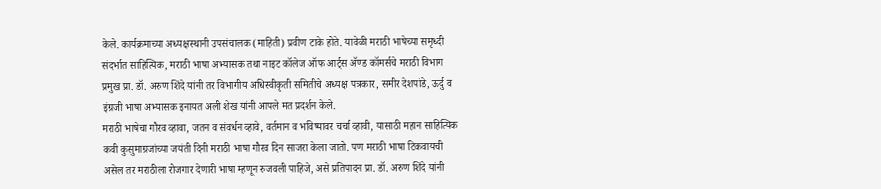केले. कार्यक्रमाच्या अध्यक्षस्थानी उपसंचालक (माहिती) प्रवीण टाके होते. यावेळी मराठी भाषेच्या समृध्दी संदर्भात साहित्यिक, मराठी भाषा अभ्यासक तथा नाइट कॉलेज ऑफ आर्ट्स ॲण्ड कॉमर्सचे मराठी विभाग प्रमुख प्रा. डॉ. अरुण शिंदे यांनी तर विभागीय अधिस्वीकृती समितीचे अध्यक्ष पत्रकार, समीर देशपांडे, ऊर्दु व इंग्रजी भाषा अभ्यासक इनायत अली शेख यांनी आपले मत प्रदर्शन केले.
मराठी भाषेचा गौरव व्हावा, जतन व संवर्धन व्हावे, वर्तमान व भविष्यावर चर्चा व्हावी, यासाठी महान साहित्यिक कवी कुसुमाग्रजांच्या जयंती दिनी मराठी भाषा गौरव दिन साजरा केला जातो. पण मराठी भाषा टिकवायची असेल तर मराठीला रोजगार देणारी भाषा म्हणून रुजवली पाहिजे, असे प्रतिपादन प्रा. डॉ. अरुण शिंदे यांनी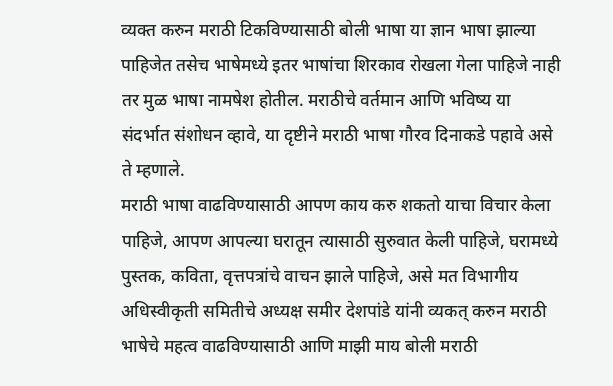व्यक्त करुन मराठी टिकविण्यासाठी बोली भाषा या ज्ञान भाषा झाल्या पाहिजेत तसेच भाषेमध्ये इतर भाषांचा शिरकाव रोखला गेला पाहिजे नाही तर मुळ भाषा नामषेश होतील. मराठीचे वर्तमान आणि भविष्य या संदर्भात संशोधन व्हावे, या दृष्टीने मराठी भाषा गौरव दिनाकडे पहावे असे ते म्हणाले.
मराठी भाषा वाढविण्यासाठी आपण काय करु शकतो याचा विचार केला पाहिजे, आपण आपल्या घरातून त्यासाठी सुरुवात केली पाहिजे, घरामध्ये पुस्तक, कविता, वृत्तपत्रांचे वाचन झाले पाहिजे, असे मत विभागीय अधिस्वीकृती समितीचे अध्यक्ष समीर देशपांडे यांनी व्यकत् करुन मराठी भाषेचे महत्व वाढविण्यासाठी आणि माझी माय बोली मराठी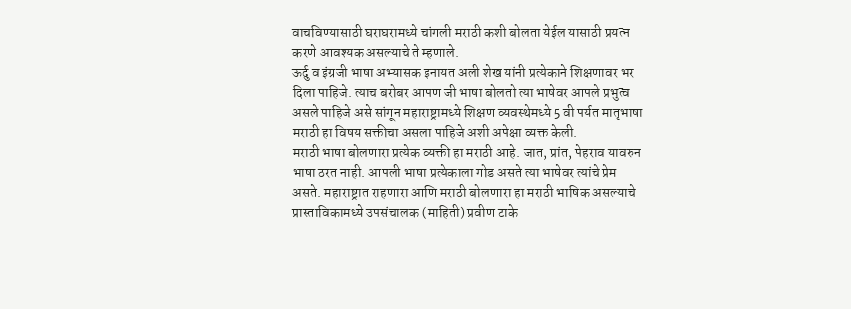वाचविण्यासाठी घराघरामध्ये चांगली मराठी कशी बोलता येईल यासाठी प्रयत्न करणे आवश्यक असल्याचे ते म्हणाले.
ऊर्दु व इंग्रजी भाषा अभ्यासक इनायत अली शेख यांनी प्रत्येकाने शिक्षणावर भर दिला पाहिजे. त्याच बरोबर आपण जी भाषा बोलतो त्या भाषेवर आपले प्रभुत्व असले पाहिजे असे सांगून महाराष्ट्रामध्ये शिक्षण व्यवस्थेमध्ये 5 वी पर्यत मातृभाषा मराठी हा विषय सक्तीचा असला पाहिजे अशी अपेक्षा व्यक्त केली.
मराठी भाषा बोलणारा प्रत्येक व्यक्ती हा मराठी आहे. जात, प्रांत, पेहराव यावरुन भाषा ठरत नाही. आपली भाषा प्रत्येकाला गोड असते त्या भाषेवर त्यांचे प्रेम असते. महाराष्ट्रात राहणारा आणि मराठी बोलणारा हा मराठी भाषिक असल्याचे प्रास्ताविकामध्ये उपसंचालक (माहिती) प्रवीण टाके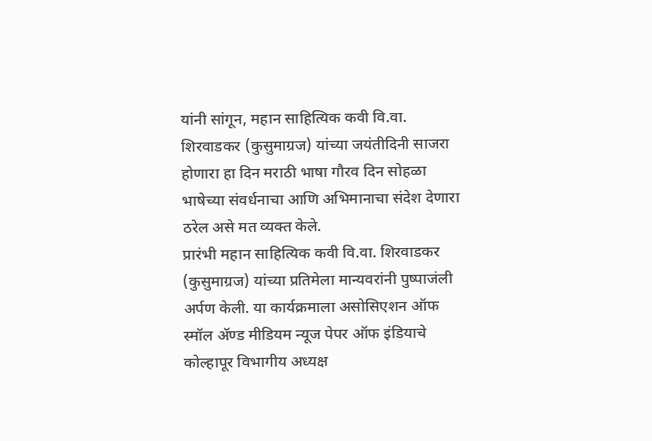यांनी सांगून, महान साहित्यिक कवी वि.वा. शिरवाडकर (कुसुमाग्रज) यांच्या जयंतीदिनी साजरा होणारा हा दिन मराठी भाषा गौरव दिन सोहळा भाषेच्या संवर्धनाचा आणि अभिमानाचा संदेश देणारा ठरेल असे मत व्यक्त केले.
प्रारंभी महान साहित्यिक कवी वि.वा. शिरवाडकर (कुसुमाग्रज) यांच्या प्रतिमेला मान्यवरांनी पुष्पाजंली अर्पण केली. या कार्यक्रमाला असोसिएशन ऑफ स्मॉल ॲण्ड मीडियम न्यूज पेपर ऑफ इंडियाचे कोल्हापूर विभागीय अध्यक्ष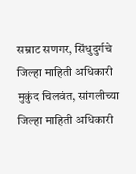सम्राट सणगर, सिंधुदुर्गचे जिल्हा माहिती अधिकारी मुकुंद चिलवंत, सांगलीच्या जिल्हा माहिती अधिकारी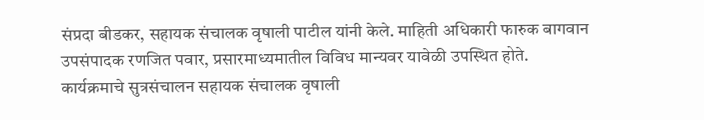संप्रदा बीडकर, सहायक संचालक वृषाली पाटील यांनी केले. माहिती अधिकारी फारुक बागवान उपसंपादक रणजित पवार, प्रसारमाध्यमातील विविध मान्यवर यावेळी उपस्थित होते.
कार्यक्रमाचे सुत्रसंचालन सहायक संचालक वृषाली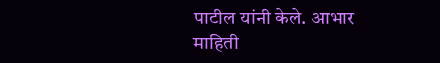पाटील यांनी केले. आभार माहिती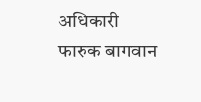अधिकारी फारुक बागवान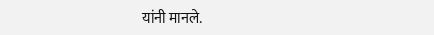यांनी मानले.